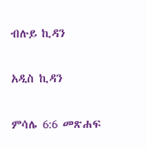ብሉይ ኪዳን

አዲስ ኪዳን

ምሳሌ 6:6 መጽሐፍ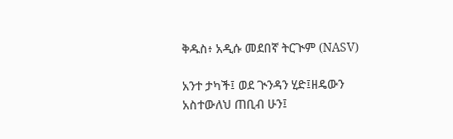ቅዱስ፥ አዲሱ መደበኛ ትርጒም (NASV)

አንተ ታካች፤ ወደ ጒንዳን ሂድ፤ዘዴውን አስተውለህ ጠቢብ ሁን፤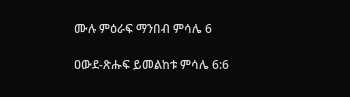ሙሉ ምዕራፍ ማንበብ ምሳሌ 6

ዐውደ-ጽሑፍ ይመልከቱ ምሳሌ 6:6